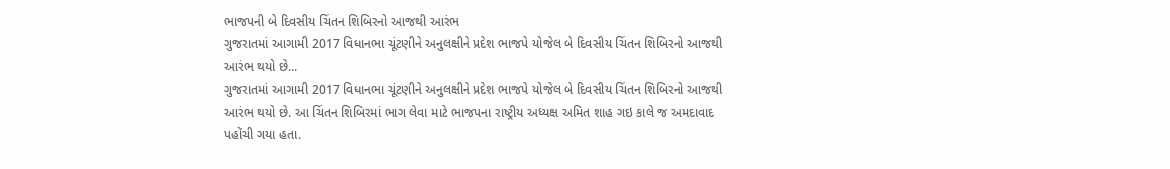ભાજપની બે દિવસીય ચિંતન શિબિરનો આજથી આરંભ
ગુજરાતમાં આગામી 2017 વિધાનભા ચૂંટણીને અનુલક્ષીને પ્રદેશ ભાજપે યોજેલ બે દિવસીય ચિંતન શિબિરનો આજથી આરંભ થયો છે...
ગુજરાતમાં આગામી 2017 વિધાનભા ચૂંટણીને અનુલક્ષીને પ્રદેશ ભાજપે યોજેલ બે દિવસીય ચિંતન શિબિરનો આજથી આરંભ થયો છે. આ ચિંતન શિબિરમાં ભાગ લેવા માટે ભાજપના રાષ્ટ્રીય અધ્યક્ષ અમિત શાહ ગઇ કાલે જ અમદાવાદ પહોંચી ગયા હતા.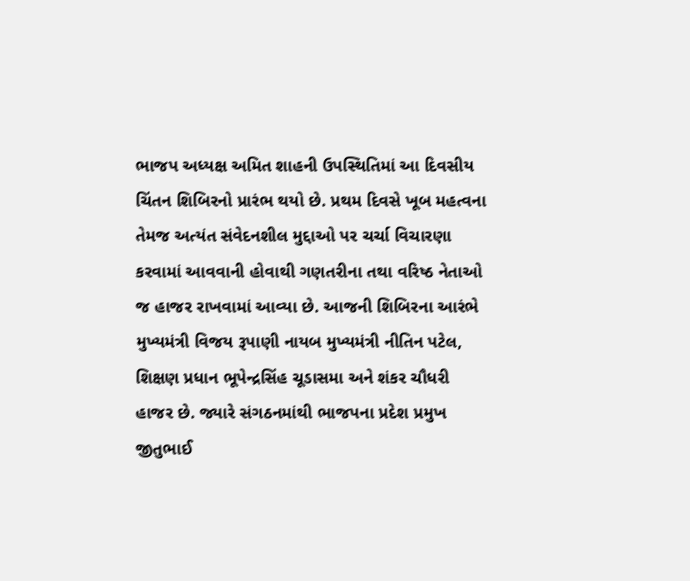ભાજપ અધ્યક્ષ અમિત શાહની ઉપસ્થિતિમાં આ દિવસીય ચિંતન શિબિરનો પ્રારંભ થયો છે. પ્રથમ દિવસે ખૂબ મહત્વના તેમજ અત્યંત સંવેદનશીલ મુદ્દાઓ પર ચર્ચા વિચારણા કરવામાં આવવાની હોવાથી ગણતરીના તથા વરિષ્ઠ નેતાઓ જ હાજર રાખવામાં આવ્યા છે. આજની શિબિરના આરંભે મુખ્યમંત્રી વિજય રૂપાણી નાયબ મુખ્યમંત્રી નીતિન પટેલ, શિક્ષણ પ્રધાન ભૂપેન્દ્રસિંહ ચૂડાસમા અને શંકર ચૌધરી હાજર છે. જ્યારે સંગઠનમાંથી ભાજપના પ્રદેશ પ્રમુખ જીતુભાઈ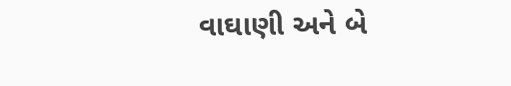વાઘાણી અને બે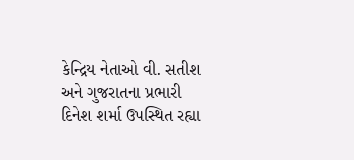કેન્દ્રિય નેતાઓ વી. સતીશ અને ગુજરાતના પ્રભારી દિનેશ શર્મા ઉપસ્થિત રહ્યા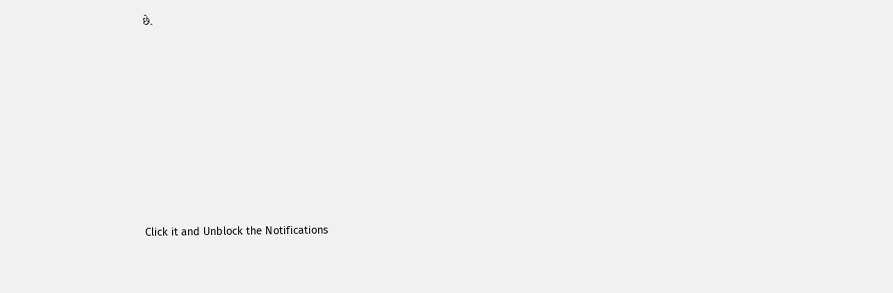છે.












Click it and Unblock the Notifications